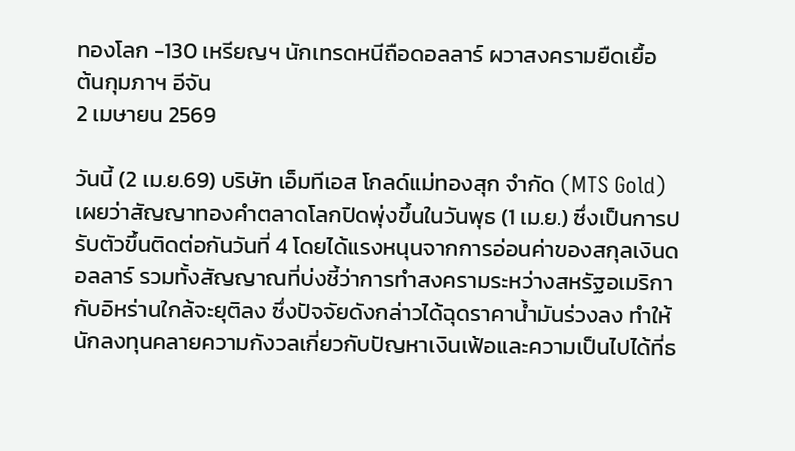ทองโลก -130 เหรียญฯ นักเทรดหนีถือดอลลาร์ ผวาสงครามยืดเยื้อ
ต้นกุมภาฯ อีจัน
2 เมษายน 2569

วันนี้ (2 เม.ย.69) บริษัท เอ็มทีเอส โกลด์แม่ทองสุก จำกัด (MTS Gold) เผยว่าสัญญาทองคำตลาดโลกปิดพุ่งขึ้นในวันพุธ (1 เม.ย.) ซึ่งเป็นการปรับตัวขึ้นติดต่อกันวันที่ 4 โดยได้แรงหนุนจากการอ่อนค่าของสกุลเงินดอลลาร์ รวมทั้งสัญญาณที่บ่งชี้ว่าการทำสงครามระหว่างสหรัฐอเมริกากับอิหร่านใกล้จะยุติลง ซึ่งปัจจัยดังกล่าวได้ฉุดราคาน้ำมันร่วงลง ทำให้นักลงทุนคลายความกังวลเกี่ยวกับปัญหาเงินเฟ้อและความเป็นไปได้ที่ธ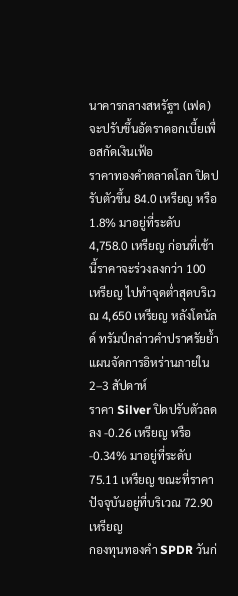นาคารกลางสหรัฐฯ (เฟด) จะปรับขึ้นอัตราดอกเบี้ยเพื่อสกัดเงินเฟ้อ
ราคาทองคำตลาดโลก ปิดปรับตัวขึ้น 84.0 เหรียญ หรือ 1.8% มาอยู่ที่ระดับ 4,758.0 เหรียญ ก่อนที่เช้านี้ราคาจะร่วงลงกว่า 100 เหรียญ ไปทำจุดต่ำสุดบริเวณ 4,650 เหรียญ หลังโดนัลด์ ทรัมป์กล่าวคำปราศรัยย้ำแผนจัดการอิหร่านภายใน 2–3 สัปดาห์
ราคา Silver ปิดปรับตัวลดลง -0.26 เหรียญ หรือ -0.34% มาอยู่ที่ระดับ 75.11 เหรียญ ขณะที่ราคาปัจจุบันอยู่ที่บริเวณ 72.90 เหรียญ
กองทุนทองคำ SPDR วันก่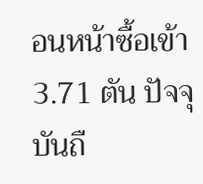อนหน้าซื้อเข้า 3.71 ตัน ปัจจุบันถื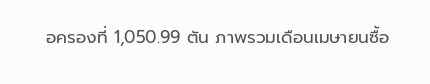อครองที่ 1,050.99 ตัน ภาพรวมเดือนเมษายนซื้อ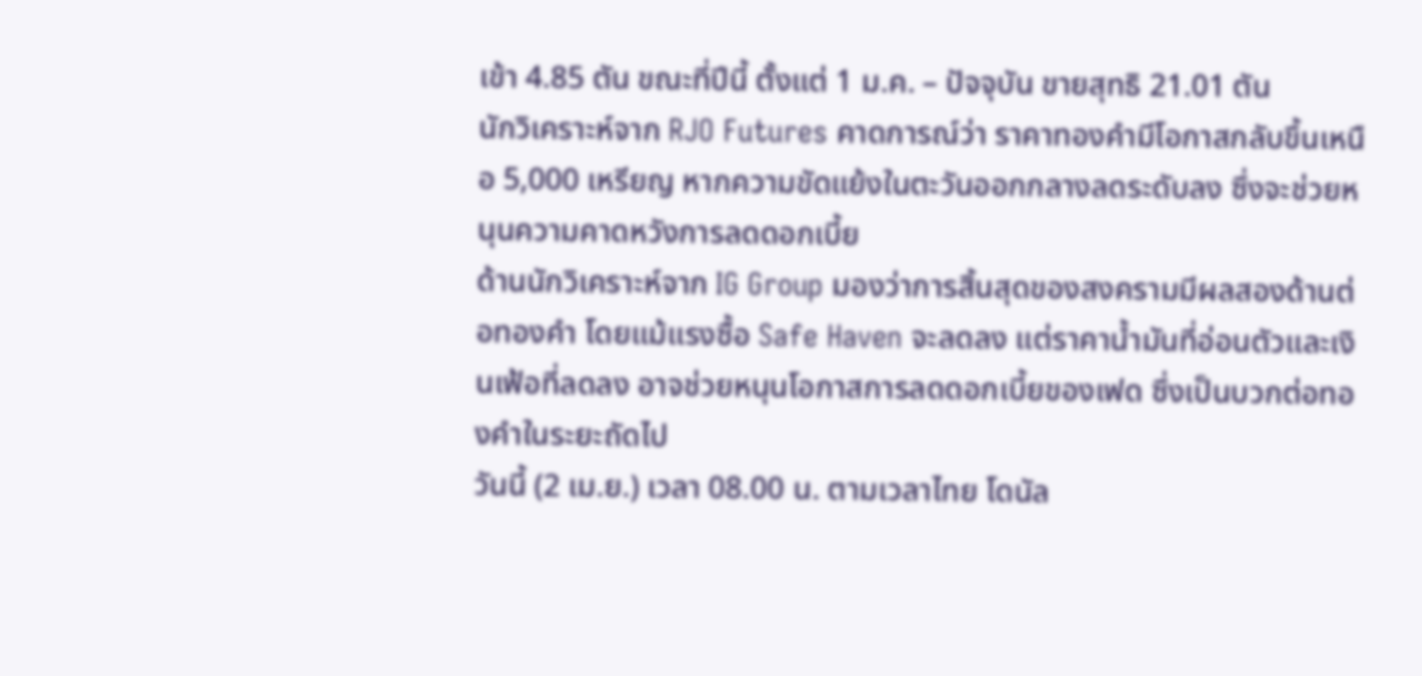เข้า 4.85 ตัน ขณะที่ปีนี้ ตั้งแต่ 1 ม.ค. – ปัจจุบัน ขายสุทธิ 21.01 ตัน
นักวิเคราะห์จาก RJO Futures คาดการณ์ว่า ราคาทองคำมีโอกาสกลับขึ้นเหนือ 5,000 เหรียญ หากความขัดแย้งในตะวันออกกลางลดระดับลง ซึ่งจะช่วยหนุนความคาดหวังการลดดอกเบี้ย
ด้านนักวิเคราะห์จาก IG Group มองว่าการสิ้นสุดของสงครามมีผลสองด้านต่อทองคำ โดยแม้แรงซื้อ Safe Haven จะลดลง แต่ราคาน้ำมันที่อ่อนตัวและเงินเฟ้อที่ลดลง อาจช่วยหนุนโอกาสการลดดอกเบี้ยของเฟด ซึ่งเป็นบวกต่อทองคำในระยะถัดไป
วันนี้ (2 เม.ย.) เวลา 08.00 น. ตามเวลาไทย โดนัล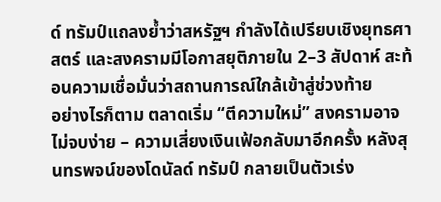ด์ ทรัมป์แถลงย้ำว่าสหรัฐฯ กำลังได้เปรียบเชิงยุทธศาสตร์ และสงครามมีโอกาสยุติภายใน 2–3 สัปดาห์ สะท้อนความเชื่อมั่นว่าสถานการณ์ใกล้เข้าสู่ช่วงท้าย
อย่างไรก็ตาม ตลาดเริ่ม “ตีความใหม่” สงครามอาจไม่จบง่าย – ความเสี่ยงเงินเฟ้อกลับมาอีกครั้ง หลังสุนทรพจน์ของโดนัลด์ ทรัมป์ กลายเป็นตัวเร่ง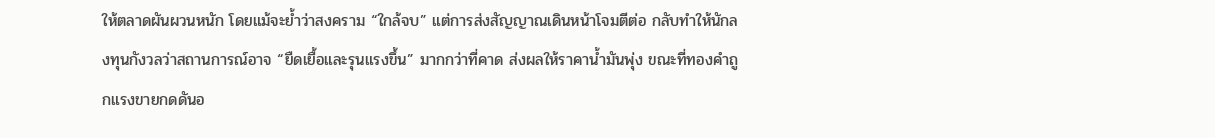ให้ตลาดผันผวนหนัก โดยแม้จะย้ำว่าสงคราม “ใกล้จบ” แต่การส่งสัญญาณเดินหน้าโจมตีต่อ กลับทำให้นักลงทุนกังวลว่าสถานการณ์อาจ “ยืดเยื้อและรุนแรงขึ้น” มากกว่าที่คาด ส่งผลให้ราคาน้ำมันพุ่ง ขณะที่ทองคำถูกแรงขายกดดันอ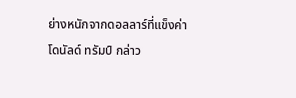ย่างหนักจากดอลลาร์ที่แข็งค่า
โดนัลด์ ทรัมป์ กล่าว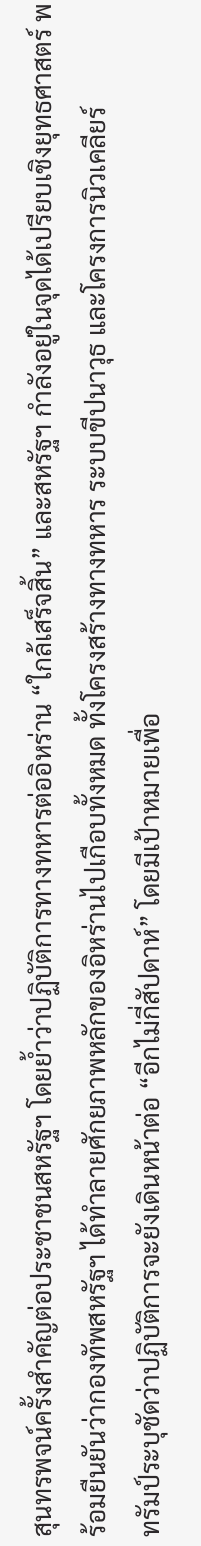สุนทรพจน์ครั้งสำคัญต่อประชาชนสหรัฐฯ โดยย้ำว่าปฏิบัติการทางทหารต่ออิหร่าน “ใกล้เสร็จสิ้น” และสหรัฐฯ กำลังอยู่ในจุดได้เปรียบเชิงยุทธศาสตร์ พร้อมยืนยันว่ากองทัพสหรัฐฯ ได้ทำลายศักยภาพหลักของอิหร่านไปเกือบทั้งหมด ทั้งโครงสร้างทางทหาร ระบบขีปนาวุธ และโครงการนิวเคลียร์
ทรัมป์ระบุชัดว่าปฏิบัติการจะยังเดินหน้าต่อ “อีกไม่กี่สัปดาห์” โดยมีเป้าหมายเพื่อ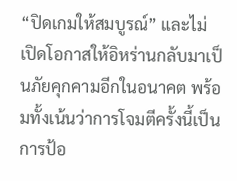“ปิดเกมให้สมบูรณ์” และไม่เปิดโอกาสให้อิหร่านกลับมาเป็นภัยคุกคามอีกในอนาคต พร้อมทั้งเน้นว่าการโจมตีครั้งนี้เป็นการป้อ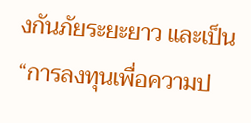งกันภัยระยะยาว และเป็น “การลงทุนเพื่อความป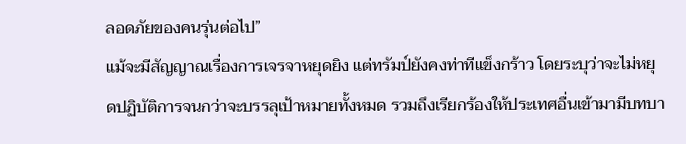ลอดภัยของคนรุ่นต่อไป”
แม้จะมีสัญญาณเรื่องการเจรจาหยุดยิง แต่ทรัมป์ยังคงท่าทีแข็งกร้าว โดยระบุว่าจะไม่หยุดปฏิบัติการจนกว่าจะบรรลุเป้าหมายทั้งหมด รวมถึงเรียกร้องให้ประเทศอื่นเข้ามามีบทบา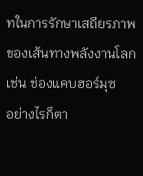ทในการรักษาเสถียรภาพของเส้นทางพลังงานโลก เช่น ช่องแคบฮอร์มุซ
อย่างไรก็ตา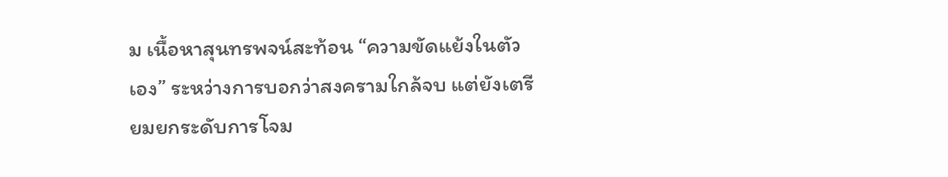ม เนื้อหาสุนทรพจน์สะท้อน “ความขัดแย้งในตัวเอง” ระหว่างการบอกว่าสงครามใกล้จบ แต่ยังเตรียมยกระดับการโจม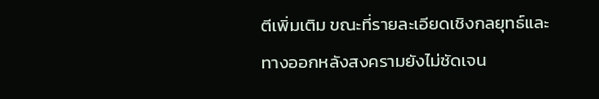ตีเพิ่มเติม ขณะที่รายละเอียดเชิงกลยุทธ์และทางออกหลังสงครามยังไม่ชัดเจน